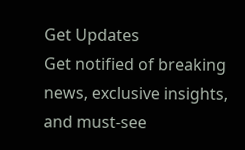Get Updates
Get notified of breaking news, exclusive insights, and must-see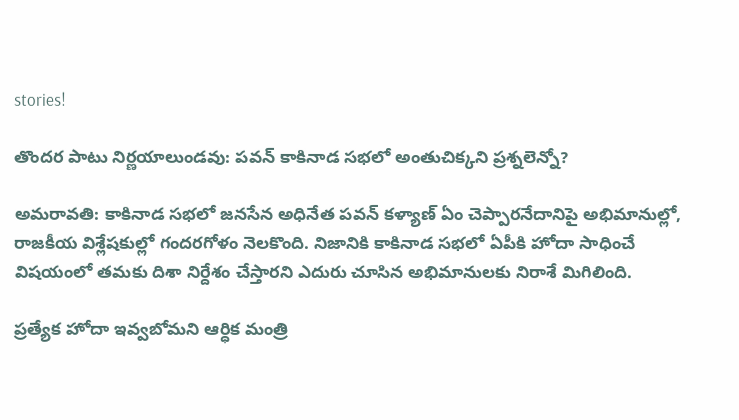stories!

తొందర పాటు నిర్ణయాలుండవు: పవన్ కాకినాడ సభలో అంతుచిక్కని ప్రశ్నలెన్నో?

అమరావతి: కాకినాడ సభలో జనసేన అధినేత పవన్ కళ్యాణ్ ఏం చెప్పారనేదానిపై అభిమానుల్లో, రాజకీయ విశ్లేషకుల్లో గందరగోళం నెలకొంది. నిజానికి కాకినాడ సభలో ఏపీకి హోదా సాధించే విషయంలో తమకు దిశా నిర్దేశం చేస్తారని ఎదురు చూసిన అభిమానులకు నిరాశే మిగిలింది.

ప్రత్యేక హోదా ఇవ్వబోమని ఆర్ధిక మంత్రి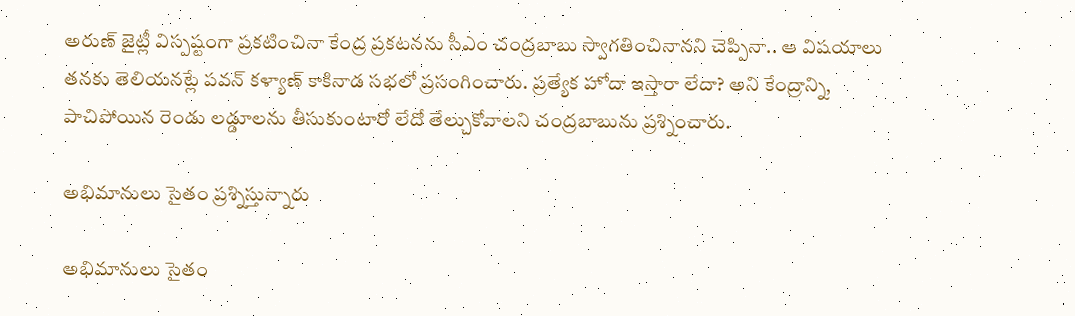అరుణ్‌ జైట్లీ విస్పష్టంగా ప్రకటించినా కేంద్ర ప్రకటనను సీఎం చంద్రబాబు స్వాగతించినానని చెప్పినా.. ఆ విషయాలు తనకు తెలియనట్లే పవన్ కళ్యాణ్ కాకినాడ సభలో ప్రసంగించారు. ప్రత్యేక హోదా ఇస్తారా లేదా? అని కేంద్రాన్ని, పాచిపోయిన రెండు లడ్డూలను తీసుకుంటారో లేదో తేల్చుకోవాలని చంద్రబాబును ప్రశ్నించారు.

అభిమానులు సైతం ప్రశ్నిస్తున్నారు

అభిమానులు సైతం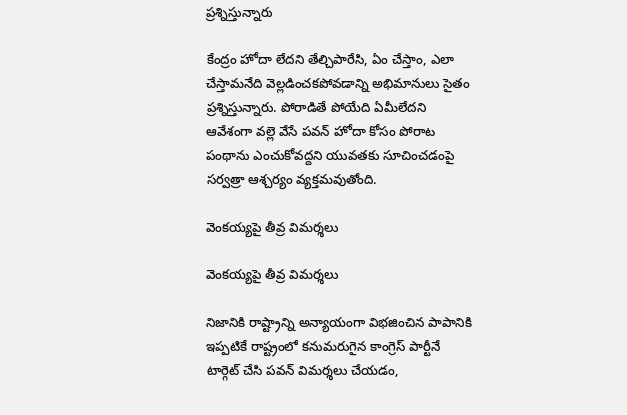ప్రశ్నిస్తున్నారు

కేంద్రం హోదా లేదని తేల్చిపారేసి, ఏం చేస్తాం, ఎలా చేస్తామనేది వెల్లడించకపోవడాన్ని అభిమానులు సైతం ప్రశ్నిస్తున్నారు. పోరాడితే పోయేది ఏమీలేదని ఆవేశంగా వల్లె వేసే పవన్ హోదా కోసం పోరాట పంథాను ఎంచుకోవద్దని యువతకు సూచించడంపై సర్వత్రా ఆశ్చర్యం వ్యక్తమవుతోంది.

వెంకయ్యపై తీవ్ర విమర్శలు

వెంకయ్యపై తీవ్ర విమర్శలు

నిజానికి రాష్ట్రాన్ని అన్యాయంగా విభజించిన పాపానికి ఇప్పటికే రాష్ట్రంలో కనుమరుగైన కాంగ్రెస్ పార్టీనే టార్గెట్ చేసి పవన్ విమర్శలు చేయడం,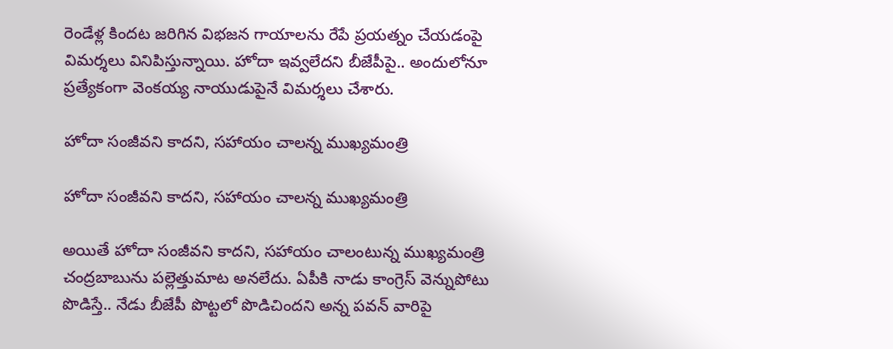రెండేళ్ల కిందట జరిగిన విభజన గాయాలను రేపే ప్రయత్నం చేయడంపై విమర్శలు వినిపిస్తున్నాయి. హోదా ఇవ్వలేదని బీజేపీపై.. అందులోనూ ప్రత్యేకంగా వెంకయ్య నాయుడుపైనే విమర్శలు చేశారు.

హోదా సంజీవని కాదని, సహాయం చాలన్న ముఖ్యమంత్రి

హోదా సంజీవని కాదని, సహాయం చాలన్న ముఖ్యమంత్రి

అయితే హోదా సంజీవని కాదని, సహాయం చాలంటున్న ముఖ్యమంత్రి చంద్రబాబును పల్లెత్తుమాట అనలేదు. ఏపీకి నాడు కాంగ్రెస్ వెన్నుపోటు పొడిస్తే.. నేడు బీజేపీ పొట్టలో పొడిచిందని అన్న పవన్ వారిపై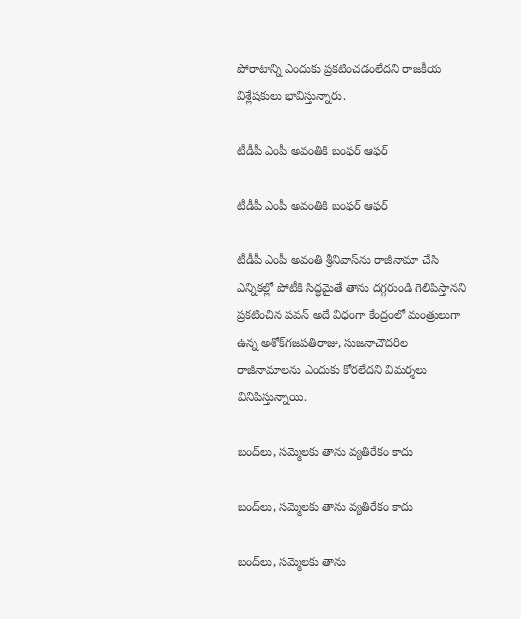పోరాటాన్ని ఎందుకు ప్రకటించడంలేదని రాజకీయ విశ్లేషకులు భావిస్తున్నారు.

టీడీపీ ఎంపీ అవంతికి బంఫర్ ఆఫర్

టీడీపీ ఎంపీ అవంతికి బంఫర్ ఆఫర్

టీడీపీ ఎంపీ అవంతి శ్రీనివాస్‌ను రాజీనామా చేసి ఎన్నికల్లో పోటీకి సిద్ధమైతే తాను దగ్గరుండి గెలిపిస్తానని ప్రకటించిన పవన్ అదే విధంగా కేంద్రంలో మంత్రులుగా ఉన్న అశోక్‌గజపతిరాజు, సుజనాచౌదరిల రాజీనామాలను ఎందుకు కోరలేదని విమర్శలు వినిపిస్తున్నాయి.

బంద్‌లు, సమ్మెలకు తాను వ్యతిరేకం కాదు

బంద్‌లు, సమ్మెలకు తాను వ్యతిరేకం కాదు

బంద్‌లు, సమ్మెలకు తాను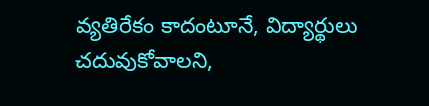వ్యతిరేకం కాదంటూనే, విద్యార్థులు చదువుకోవాలని,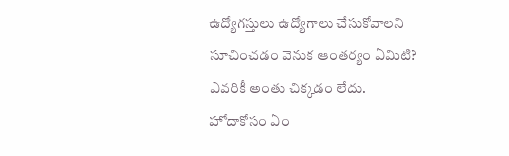ఉద్యోగస్తులు ఉద్యోగాలు చేసుకోవాలని సూచించడం వెనుక ఆంతర్యం ఏమిటి? ఎవరికీ అంతు చిక్కడం లేదు. హోదాకోసం ఏం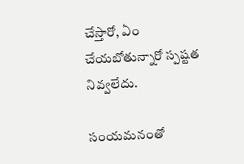చేస్తారో, ఏం చేయబోతున్నారో స్పష్టత నివ్వలేదు.

సంయ‌మ‌నంతో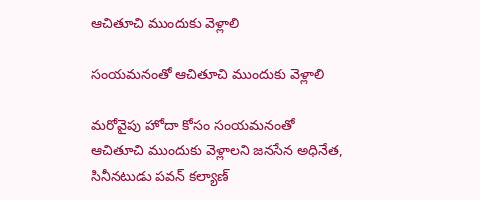ఆచితూచి ముందుకు వెళ్లాలి

సంయ‌మ‌నంతో ఆచితూచి ముందుకు వెళ్లాలి

మరోవైపు హోదా కోసం సంయ‌మ‌నంతో ఆచితూచి ముందుకు వెళ్లాల‌ని జ‌న‌సేన అధినేత‌, సినీన‌టుడు ప‌వ‌న్ క‌ల్యాణ్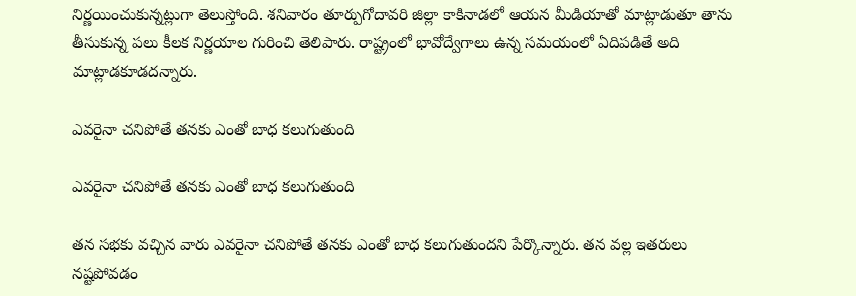నిర్ణ‌యించుకున్నట్లుగా తెలుస్తోంది. శనివారం తూర్పుగోదావ‌రి జిల్లా కాకినాడ‌లో ఆయ‌న మీడియాతో మాట్లాడుతూ తాను తీసుకున్న ప‌లు కీల‌క నిర్ణ‌యాల గురించి తెలిపారు. రాష్ట్రంలో భావోద్వేగాలు ఉన్న స‌మ‌యంలో ఏదిప‌డితే అది మాట్లాడ‌కూడ‌దన్నారు.

ఎవరైనా చనిపోతే త‌న‌కు ఎంతో బాధ క‌లుగుతుంది

ఎవరైనా చనిపోతే త‌న‌కు ఎంతో బాధ క‌లుగుతుంది

త‌న‌ స‌భ‌కు వ‌చ్చిన వారు ఎవరైనా చనిపోతే త‌న‌కు ఎంతో బాధ క‌లుగుతుందని పేర్కొన్నారు. త‌న‌ వ‌ల్ల ఇత‌రులు న‌ష్టపోవ‌డం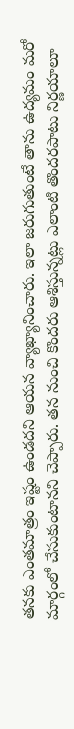త‌న‌కు ఎంతమాత్రం ఇష్టం ఉండ‌దని ఆయ‌న వ్యాఖ్యానించారు. ఇలా జ‌రుగుతుంటే తాను ఉద్యమం మ‌రో మార్గంలో చేసుకుంటాన‌ని చెప్పారు. తన నుంచి కొంద‌రు ఆశిస్తున్న‌ట్లు ఎలాంటి తొంద‌ర‌పాటు నిర్ణ‌యాలూ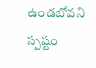ఉండ‌బోవని స్పష్టం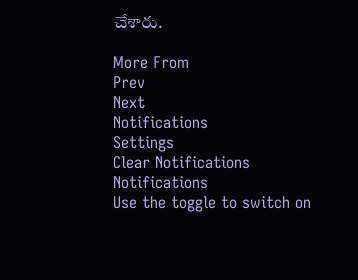చేశారు.

More From
Prev
Next
Notifications
Settings
Clear Notifications
Notifications
Use the toggle to switch on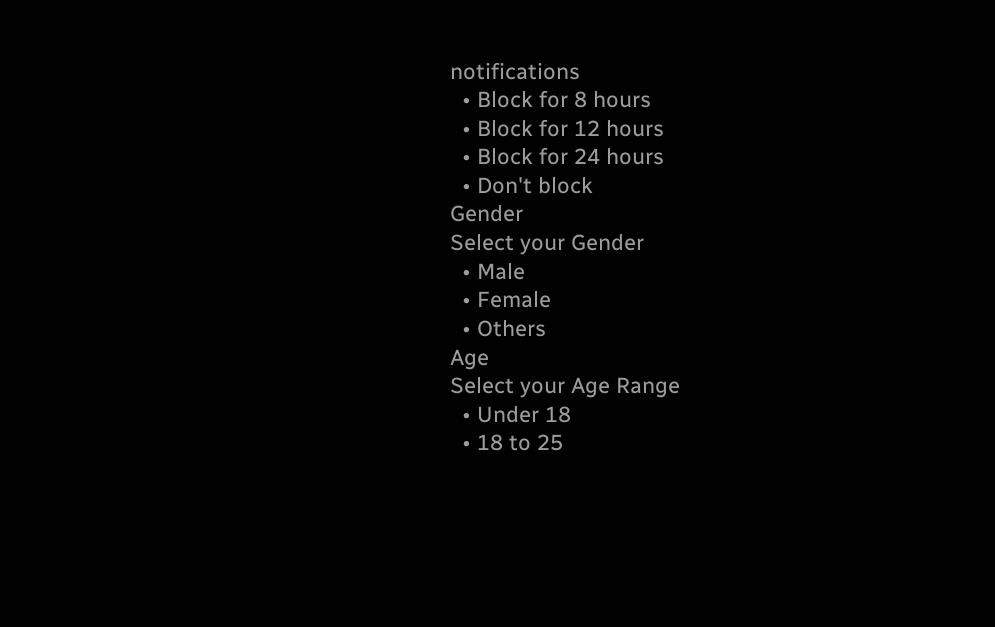notifications
  • Block for 8 hours
  • Block for 12 hours
  • Block for 24 hours
  • Don't block
Gender
Select your Gender
  • Male
  • Female
  • Others
Age
Select your Age Range
  • Under 18
  • 18 to 25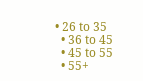• 26 to 35
  • 36 to 45
  • 45 to 55
  • 55+